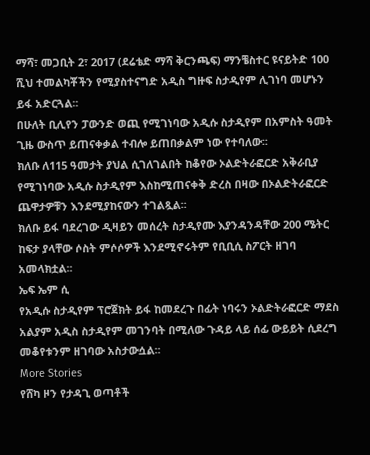ማሻ፣ መጋቢት 2፣ 2017 (ደሬቴድ ማሻ ቅርንጫፍ) ማንቼስተር ዩናይትድ 100 ሺህ ተመልካቾችን የሚያስተናግድ አዲስ ግዙፍ ስታዲየም ሊገነባ መሆኑን ይፋ አድርጓል፡፡
በሁለት ቢሊየን ፓውንድ ወጪ የሚገነባው አዲሱ ስታዲየም በአምስት ዓመት ጊዜ ውስጥ ይጠናቀቃል ተብሎ ይጠበቃልም ነው የተባለው፡፡
ክለቡ ለ115 ዓመታት ያህል ሲገለገልበት ከቆየው ኦልድትራፎርድ አቅራቢያ የሚገነባው አዲሱ ስታዲየም እስከሚጠናቀቅ ድረስ በዛው በኦልድትራፎርድ ጨዋታዎቹን እንደሚያከናውን ተገልጿል፡፡
ክለቡ ይፋ ባደረገው ዲዛይን መሰረት ስታዲየሙ እያንዳንዳቸው 200 ሜትር ከፍታ ያላቸው ሶስት ምሶሶዎች እንደሚኖሩትም የቢቢሲ ስፖርት ዘገባ አመላክቷል፡፡
ኤፍ ኤም ሲ
የአዲሱ ስታዲየም ፕሮጀክት ይፋ ከመደረጉ በፊት ነባሩን ኦልድትራፎርድ ማደስ አልያም አዲስ ስታዲየም መገንባት በሚለው ጉዳይ ላይ ሰፊ ውይይት ሲደረግ መቆየቱንም ዘገባው አስታውሷል፡፡
More Stories
የሸካ ዞን የታዳጊ ወጣቶች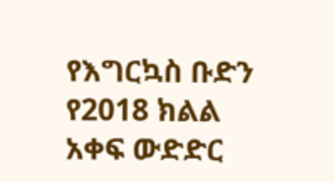የእግርኳስ ቡድን የ2018 ክልል አቀፍ ውድድር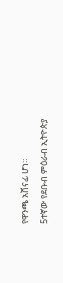የዋንጫ አሸናፊ ሆነ።
5ተኛው የደቡብ ምዕራብ ኢትዮጵያ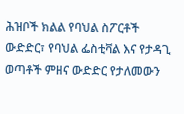ሕዝቦች ክልል የባህል ስፖርቶች ውድድር፣ የባህል ፌስቲቫል እና የታዳጊ ወጣቶች ምዘና ውድድር የታለመውን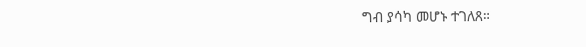ግብ ያሳካ መሆኑ ተገለጸ።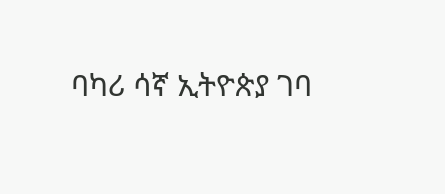ባካሪ ሳኛ ኢትዮጵያ ገባ